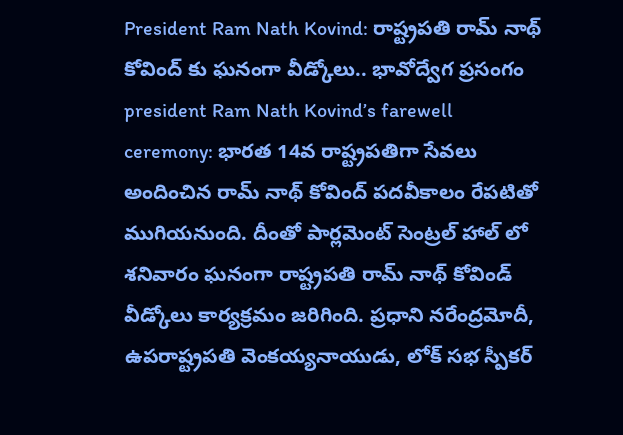President Ram Nath Kovind: రాష్ట్రపతి రామ్ నాథ్ కోవింద్ కు ఘనంగా వీడ్కోలు.. భావోద్వేగ ప్రసంగం
president Ram Nath Kovind’s farewell ceremony: భారత 14వ రాష్ట్రపతిగా సేవలు అందించిన రామ్ నాథ్ కోవింద్ పదవీకాలం రేపటితో ముగియనుంది. దీంతో పార్లమెంట్ సెంట్రల్ హాల్ లో శనివారం ఘనంగా రాష్ట్రపతి రామ్ నాథ్ కోవిండ్ వీడ్కోలు కార్యక్రమం జరిగింది. ప్రధాని నరేంద్రమోదీ, ఉపరాష్ట్రపతి వెంకయ్యనాయుడు, లోక్ సభ స్పీకర్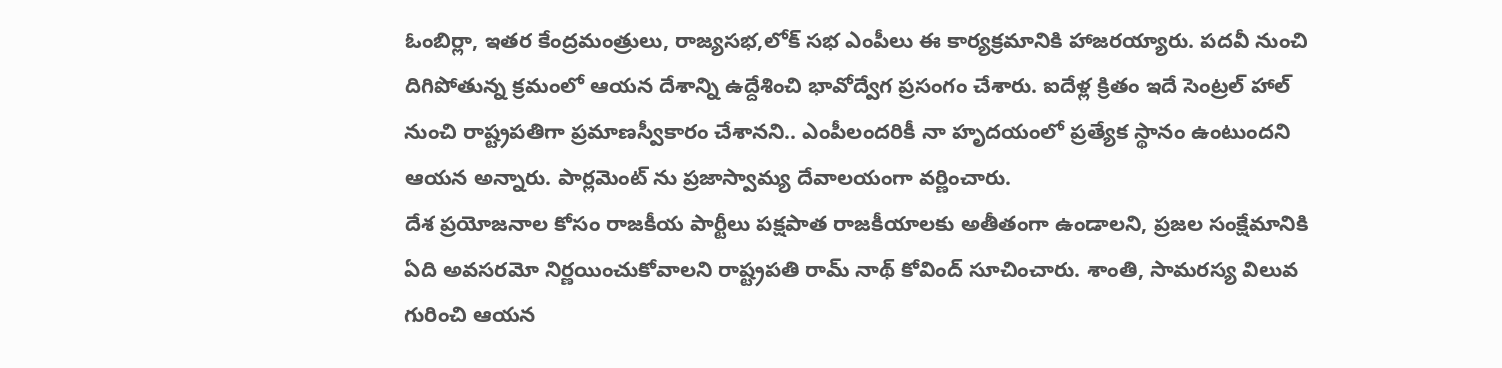ఓంబిర్లా, ఇతర కేంద్రమంత్రులు, రాజ్యసభ,లోక్ సభ ఎంపీలు ఈ కార్యక్రమానికి హాజరయ్యారు. పదవీ నుంచి దిగిపోతున్న క్రమంలో ఆయన దేశాన్ని ఉద్దేశించి భావోద్వేగ ప్రసంగం చేశారు. ఐదేళ్ల క్రితం ఇదే సెంట్రల్ హాల్ నుంచి రాష్ట్రపతిగా ప్రమాణస్వీకారం చేశానని.. ఎంపీలందరికీ నా హృదయంలో ప్రత్యేక స్థానం ఉంటుందని ఆయన అన్నారు. పార్లమెంట్ ను ప్రజాస్వామ్య దేవాలయంగా వర్ణించారు.
దేశ ప్రయోజనాల కోసం రాజకీయ పార్టీలు పక్షపాత రాజకీయాలకు అతీతంగా ఉండాలని, ప్రజల సంక్షేమానికి ఏది అవసరమో నిర్ణయించుకోవాలని రాష్ట్రపతి రామ్ నాథ్ కోవింద్ సూచించారు. శాంతి, సామరస్య విలువ గురించి ఆయన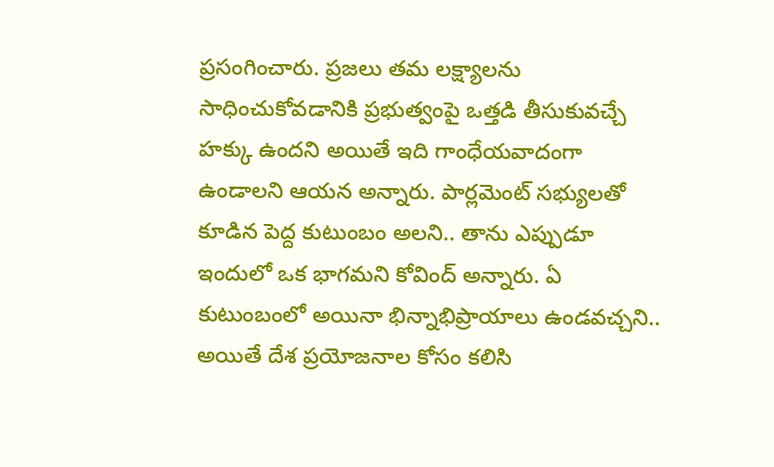ప్రసంగించారు. ప్రజలు తమ లక్ష్యాలను సాధించుకోవడానికి ప్రభుత్వంపై ఒత్తడి తీసుకువచ్చే హక్కు ఉందని అయితే ఇది గాంధేయవాదంగా ఉండాలని ఆయన అన్నారు. పార్లమెంట్ సభ్యులతో కూడిన పెద్ద కుటుంబం అలని.. తాను ఎప్పుడూ ఇందులో ఒక భాగమని కోవింద్ అన్నారు. ఏ కుటుంబంలో అయినా భిన్నాభిప్రాయాలు ఉండవచ్చని.. అయితే దేశ ప్రయోజనాల కోసం కలిసి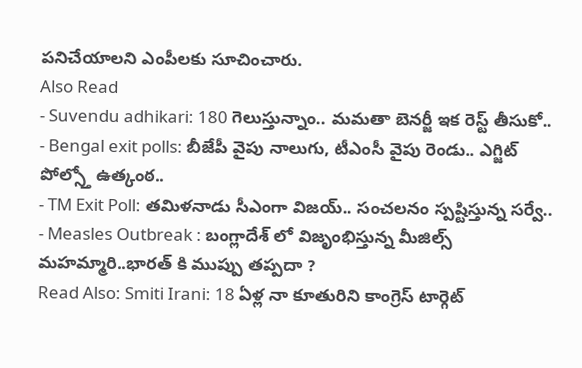పనిచేయాలని ఎంపీలకు సూచించారు.
Also Read
- Suvendu adhikari: 180 గెలుస్తున్నాం.. మమతా బెనర్జీ ఇక రెస్ట్ తీసుకో..
- Bengal exit polls: బీజేపీ వైపు నాలుగు, టీఎంసీ వైపు రెండు.. ఎగ్జిట్ పోల్స్తో ఉత్కంఠ..
- TM Exit Poll: తమిళనాడు సీఎంగా విజయ్.. సంచలనం స్పష్టిస్తున్న సర్వే..
- Measles Outbreak : బంగ్లాదేశ్ లో విజృంభిస్తున్న మీజిల్స్ మహమ్మారి..భారత్ కి ముప్పు తప్పదా ?
Read Also: Smiti Irani: 18 ఏళ్ల నా కూతురిని కాంగ్రెస్ టార్గెట్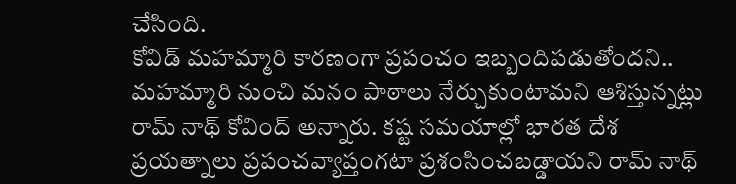చేసింది.
కోవిడ్ మహమ్మారి కారణంగా ప్రపంచం ఇబ్బందిపడుతోందని.. మహమ్మారి నుంచి మనం పాఠాలు నేర్చుకుంటామని ఆశిస్తున్నట్లు రామ్ నాథ్ కోవింద్ అన్నారు. కష్ట సమయాల్లో భారత దేశ ప్రయత్నాలు ప్రపంచవ్యాప్తంగటా ప్రశంసించబడ్డాయని రామ్ నాథ్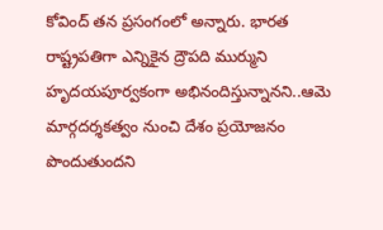కోవింద్ తన ప్రసంగంలో అన్నారు. భారత రాష్ట్రపతిగా ఎన్నికైన ద్రౌపది ముర్ముని హృదయపూర్వకంగా అభినందిస్తున్నానని..ఆమె మార్గదర్శకత్వం నుంచి దేశం ప్రయోజనం పొందుతుందని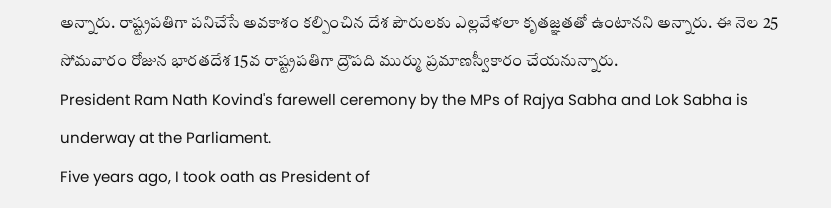అన్నారు. రాష్ట్రపతిగా పనిచేసే అవకాశం కల్పించిన దేశ పౌరులకు ఎల్లవేళలా కృతజ్ఞతతో ఉంటానని అన్నారు. ఈ నెల 25 సోమవారం రోజున భారతదేశ 15వ రాష్ట్రపతిగా ద్రౌపది ముర్ము ప్రమాణస్వీకారం చేయనున్నారు.
President Ram Nath Kovind's farewell ceremony by the MPs of Rajya Sabha and Lok Sabha is underway at the Parliament.
Five years ago, I took oath as President of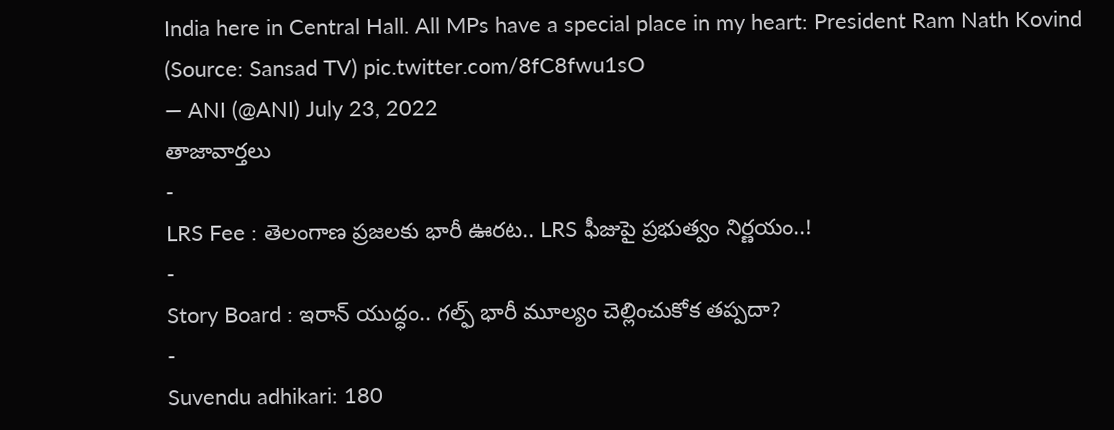India here in Central Hall. All MPs have a special place in my heart: President Ram Nath Kovind
(Source: Sansad TV) pic.twitter.com/8fC8fwu1sO
— ANI (@ANI) July 23, 2022
తాజావార్తలు
-
LRS Fee : తెలంగాణ ప్రజలకు భారీ ఊరట.. LRS ఫీజుపై ప్రభుత్వం నిర్ణయం..!
-
Story Board : ఇరాన్ యుద్ధం.. గల్ఫ్ భారీ మూల్యం చెల్లించుకోక తప్పదా?
-
Suvendu adhikari: 180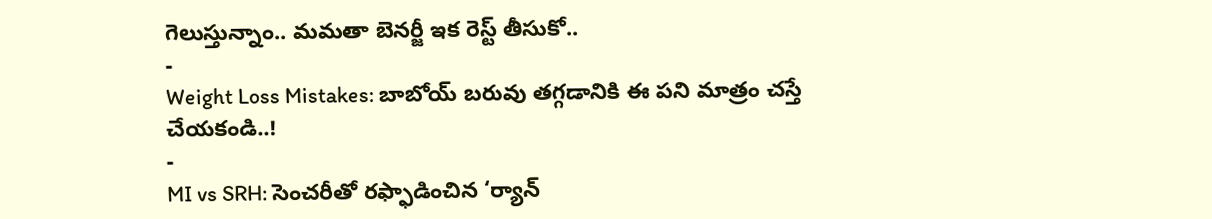గెలుస్తున్నాం.. మమతా బెనర్జీ ఇక రెస్ట్ తీసుకో..
-
Weight Loss Mistakes: బాబోయ్ బరువు తగ్గడానికి ఈ పని మాత్రం చస్తే చేయకండి..!
-
MI vs SRH: సెంచరీతో రఫ్ఫాడించిన ‘ర్యాన్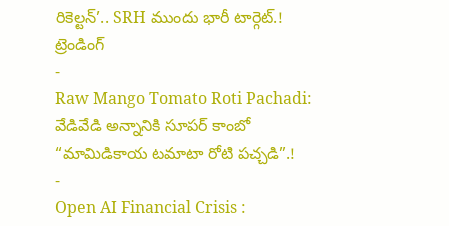రికెల్టన్’.. SRH ముందు భారీ టార్గెట్.!
ట్రెండింగ్
-
Raw Mango Tomato Roti Pachadi: వేడివేడి అన్నానికి సూపర్ కాంబో “మామిడికాయ టమాటా రోటి పచ్చడి”.!
-
Open AI Financial Crisis :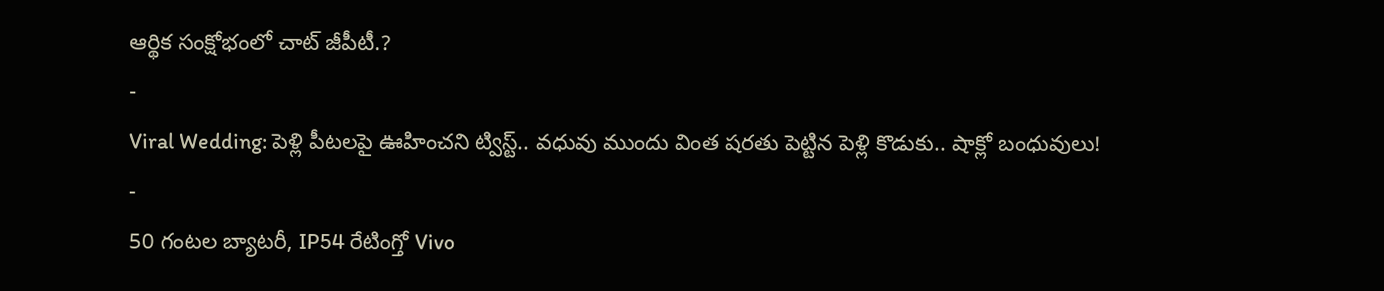ఆర్థిక సంక్షోభంలో చాట్ జీపీటీ.?
-
Viral Wedding: పెళ్లి పీటలపై ఊహించని ట్విస్ట్.. వధువు ముందు వింత షరతు పెట్టిన పెళ్లి కొడుకు.. షాక్లో బంధువులు!
-
50 గంటల బ్యాటరీ, IP54 రేటింగ్తో Vivo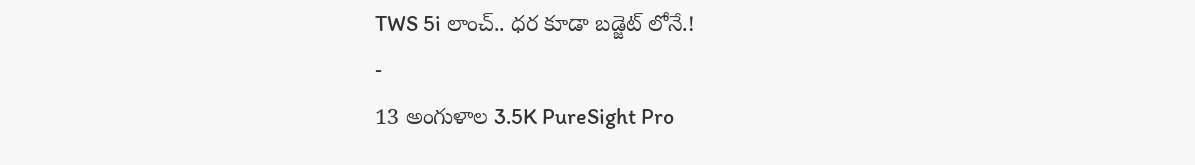TWS 5i లాంచ్.. ధర కూడా బడ్జెట్ లోనే.!
-
13 అంగుళాల 3.5K PureSight Pro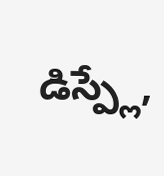డిస్ప్లే,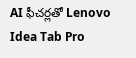AI ఫీచర్లతో Lenovo Idea Tab Pro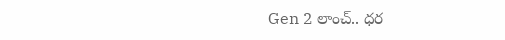Gen 2 లాంచ్.. ధర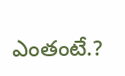ఎంతంటే.?